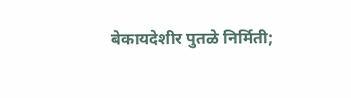बेकायदेशीर पुतळे निर्मिती;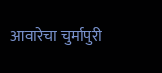आवारेचा चुर्मापुरी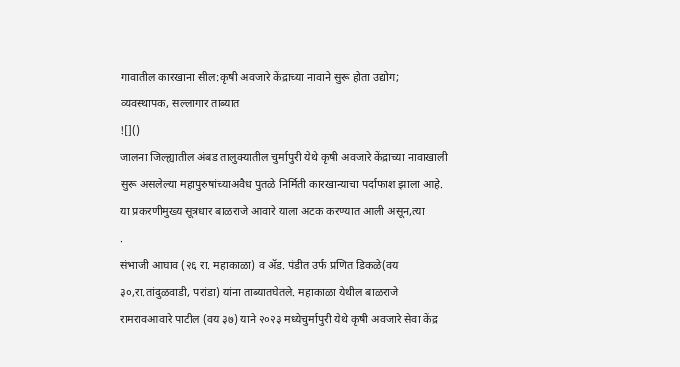गावातील कारखाना सील:कृषी अवजारे केंद्राच्या नावाने सुरू होता उद्योग; व्यवस्थापक, सल्लागार ताब्यात
![]()
जालना जिल्ह्यातील अंबड तालुक्यातील चुर्मापुरी येथे कृषी अवजारे केंद्राच्या नावाखाली सुरू असलेल्या महापुरुषांच्याअवैध पुतळे निर्मिती कारखान्याचा पर्दाफाश झाला आहे. या प्रकरणीमुख्य सूत्रधार बाळराजे आवारे याला अटक करण्यात आली असून,त्या
.
संभाजी आघाव (२६ रा. महाकाळा) व ॲड. पंडीत उर्फ प्रणित डिकळे(वय ३०,रा.तांदुळवाडी, परांडा) यांना ताब्यातघेतले. महाकाळा येथील बाळराजे रामरावआवारे पाटील (वय ३७) याने २०२३ मध्येचुर्मापुरी येथे कृषी अवजारे सेवा केंद्र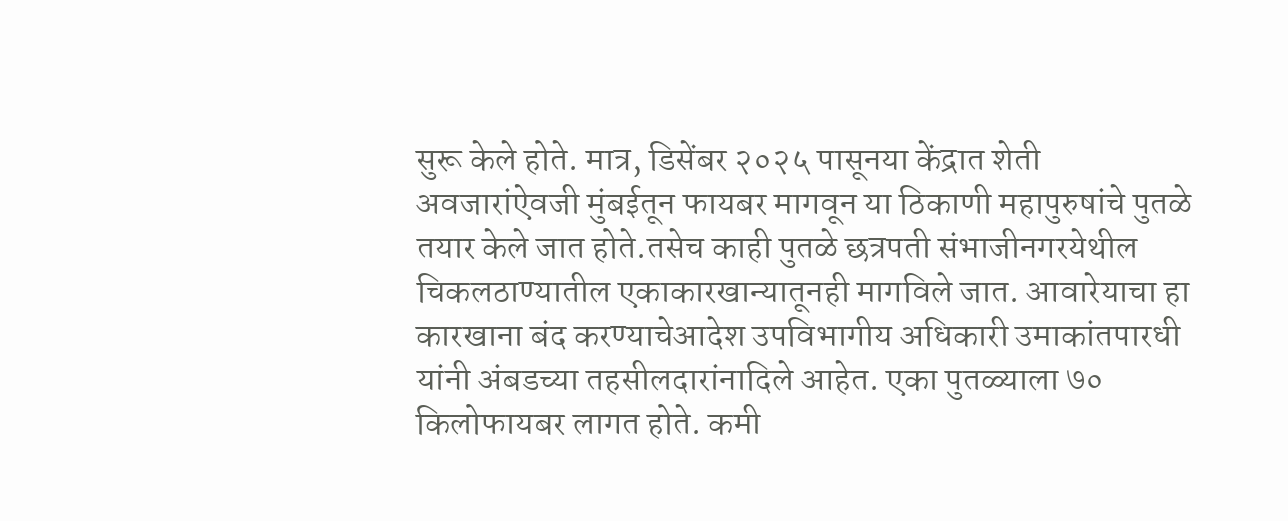सुरू केले होते. मात्र, डिसेंबर २०२५ पासूनया केंद्रात शेती अवजारांऐवजी मुंबईतून फायबर मागवून या ठिकाणी महापुरुषांचे पुतळे तयार केले जात होते.तसेच काही पुतळे छत्रपती संभाजीनगरयेथील चिकलठाण्यातील एकाकारखान्यातूनही मागविले जात. आवारेयाचा हा कारखाना बंद करण्याचेआदेश उपविभागीय अधिकारी उमाकांतपारधी यांनी अंबडच्या तहसीलदारांनादिले आहेत. एका पुतळ्याला ७० किलोफायबर लागत होते. कमी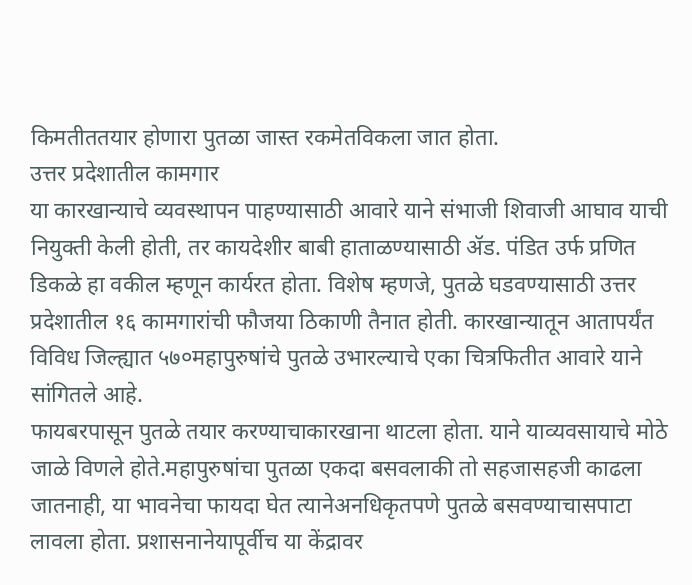किमतीततयार होणारा पुतळा जास्त रकमेतविकला जात होता.
उत्तर प्रदेशातील कामगार
या कारखान्याचे व्यवस्थापन पाहण्यासाठी आवारे याने संभाजी शिवाजी आघाव याची नियुक्ती केली होती, तर कायदेशीर बाबी हाताळण्यासाठी ॲड. पंडित उर्फ प्रणित डिकळे हा वकील म्हणून कार्यरत होता. विशेष म्हणजे, पुतळे घडवण्यासाठी उत्तर प्रदेशातील १६ कामगारांची फौजया ठिकाणी तैनात होती. कारखान्यातून आतापर्यंत विविध जिल्ह्यात ५७०महापुरुषांचे पुतळे उभारल्याचे एका चित्रफितीत आवारे याने सांगितले आहे.
फायबरपासून पुतळे तयार करण्याचाकारखाना थाटला होता. याने याव्यवसायाचे मोठे जाळे विणले होते.महापुरुषांचा पुतळा एकदा बसवलाकी तो सहजासहजी काढला जातनाही, या भावनेचा फायदा घेत त्यानेअनधिकृतपणे पुतळे बसवण्याचासपाटा लावला होता. प्रशासनानेयापूर्वीच या केंद्रावर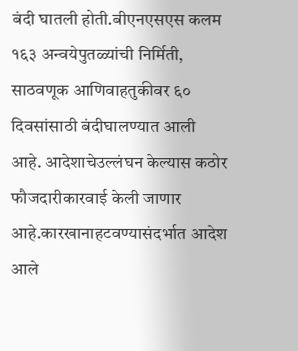बंदी घातली होती.बीएनएसएस कलम १६३ अन्वयेपुतळ्यांची निर्मिती, साठवणूक आणिवाहतुकीवर ६० दिवसांसाठी बंदीघालण्यात आली आहे. आदेशाचेउल्लंघन केल्यास कठोर फौजदारीकारवाई केली जाणार आहे.कारखानाहटवण्यासंदर्भात आदेश आले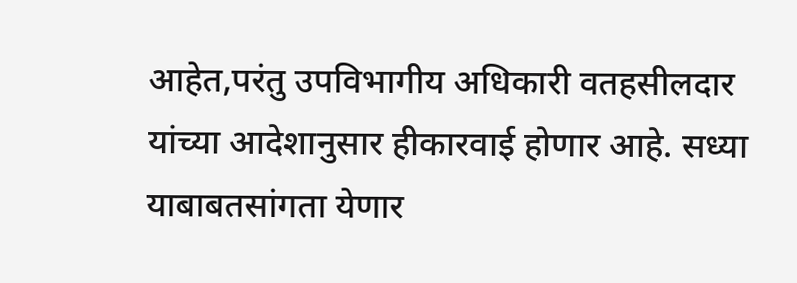आहेत,परंतु उपविभागीय अधिकारी वतहसीलदार यांच्या आदेशानुसार हीकारवाई होणार आहे. सध्या याबाबतसांगता येणार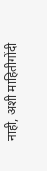नाही, अशी माहितीगोंदी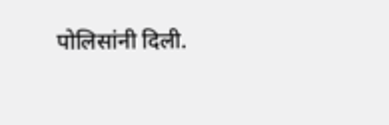पोलिसांनी दिली.